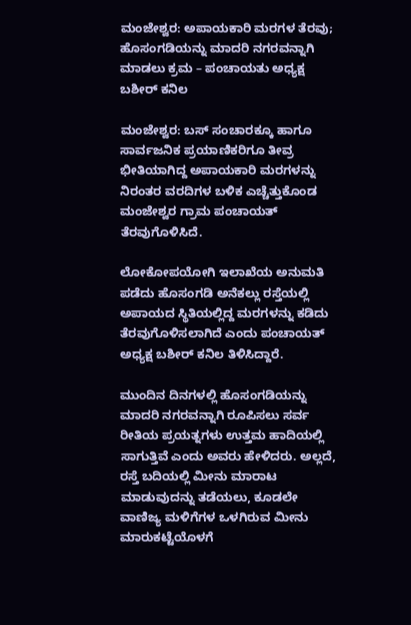ಮಂಜೇಶ್ವರ: ಅಪಾಯಕಾರಿ ಮರಗಳ ತೆರವು; ಹೊಸಂಗಡಿಯನ್ನು ಮಾದರಿ ನಗರವನ್ನಾಗಿ ಮಾಡಲು ಕ್ರಮ – ಪಂಚಾಯತು ಅಧ್ಯಕ್ಷ ಬಶೀರ್ ಕನಿಲ

ಮಂಜೇಶ್ವರ: ಬಸ್ ಸಂಚಾರಕ್ಕೂ ಹಾಗೂ ಸಾರ್ವಜನಿಕ ಪ್ರಯಾಣಿಕರಿಗೂ ತೀವ್ರ ಭೀತಿಯಾಗಿದ್ದ ಅಪಾಯಕಾರಿ ಮರಗಳನ್ನು ನಿರಂತರ ವರದಿಗಳ ಬಳಿಕ ಎಚ್ಚೆತ್ತುಕೊಂಡ ಮಂಜೇಶ್ವರ ಗ್ರಾಮ ಪಂಚಾಯತ್ ತೆರವುಗೊಳಿಸಿದೆ.

ಲೋಕೋಪಯೋಗಿ ಇಲಾಖೆಯ ಅನುಮತಿ ಪಡೆದು ಹೊಸಂಗಡಿ ಅನೆಕಲ್ಲು ರಸ್ತೆಯಲ್ಲಿ ಅಪಾಯದ ಸ್ಥಿತಿಯಲ್ಲಿದ್ದ ಮರಗಳನ್ನು ಕಡಿದು ತೆರವುಗೊಳಿಸಲಾಗಿದೆ ಎಂದು ಪಂಚಾಯತ್ ಅಧ್ಯಕ್ಷ ಬಶೀರ್ ಕನಿಲ ತಿಳಿಸಿದ್ದಾರೆ.

ಮುಂದಿನ ದಿನಗಳಲ್ಲಿ ಹೊಸಂಗಡಿಯನ್ನು ಮಾದರಿ ನಗರವನ್ನಾಗಿ ರೂಪಿಸಲು ಸರ್ವ ರೀತಿಯ ಪ್ರಯತ್ನಗಳು ಉತ್ತಮ ಹಾದಿಯಲ್ಲಿ ಸಾಗುತ್ತಿವೆ ಎಂದು ಅವರು ಹೇಳಿದರು. ಅಲ್ಲದೆ, ರಸ್ತೆ ಬದಿಯಲ್ಲಿ ಮೀನು ಮಾರಾಟ ಮಾಡುವುದನ್ನು ತಡೆಯಲು, ಕೂಡಲೇ ವಾಣಿಜ್ಯ ಮಳಿಗೆಗಳ ಒಳಗಿರುವ ಮೀನು ಮಾರುಕಟ್ಟೆಯೊಳಗೆ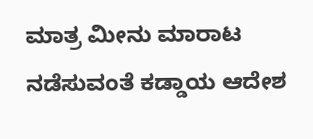ಮಾತ್ರ ಮೀನು ಮಾರಾಟ ನಡೆಸುವಂತೆ ಕಡ್ಡಾಯ ಆದೇಶ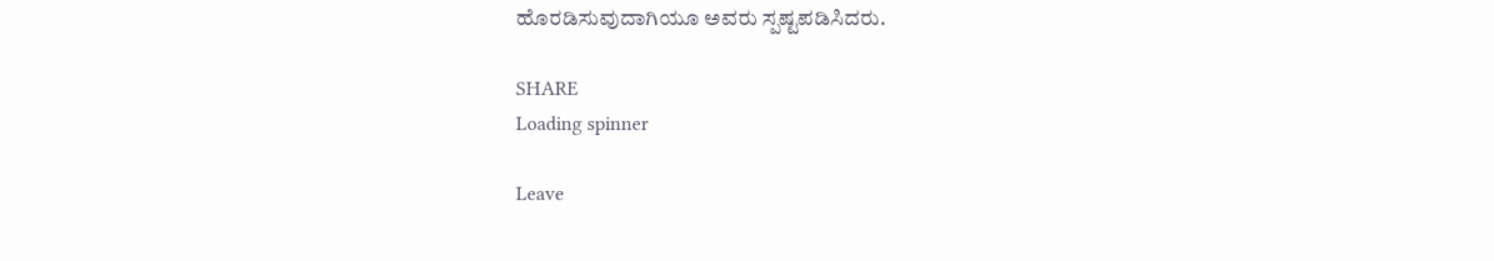ಹೊರಡಿಸುವುದಾಗಿಯೂ ಅವರು ಸ್ಪಷ್ಟಪಡಿಸಿದರು.

SHARE
Loading spinner

Leave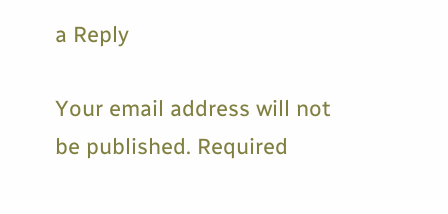a Reply

Your email address will not be published. Required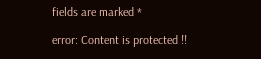fields are marked *

error: Content is protected !!